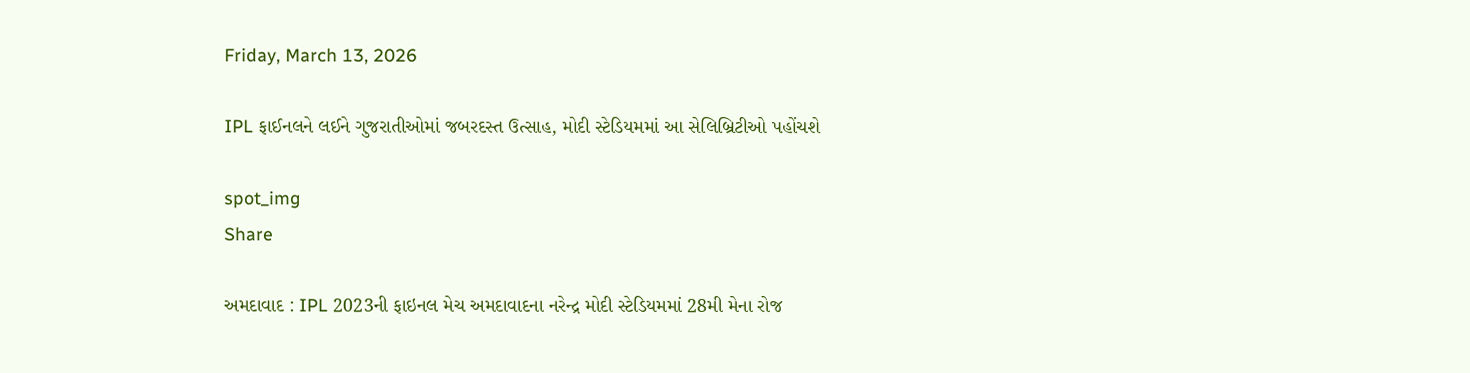Friday, March 13, 2026

IPL ફાઈનલને લઈને ગુજરાતીઓમાં જબરદસ્ત ઉત્સાહ, મોદી સ્ટેડિયમમાં આ સેલિબ્રિટીઓ પહોંચશે

spot_img
Share

અમદાવાદ : IPL 2023ની ફાઇનલ મેચ અમદાવાદના નરેન્દ્ર મોદી સ્ટેડિયમમાં 28મી મેના રોજ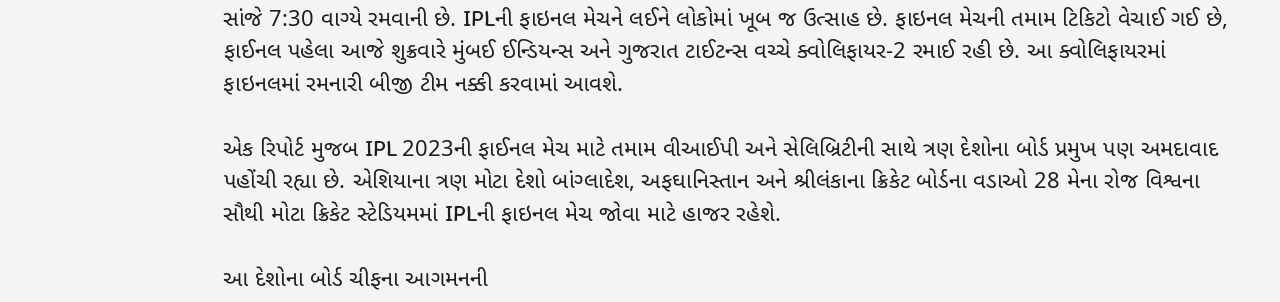સાંજે 7:30 વાગ્યે રમવાની છે. IPLની ફાઇનલ મેચને લઈને લોકોમાં ખૂબ જ ઉત્સાહ છે. ફાઇનલ મેચની તમામ ટિકિટો વેચાઈ ગઈ છે, ફાઈનલ પહેલા આજે શુક્રવારે મુંબઈ ઈન્ડિયન્સ અને ગુજરાત ટાઈટન્સ વચ્ચે ક્વોલિફાયર-2 રમાઈ રહી છે. આ ક્વોલિફાયરમાં ફાઇનલમાં રમનારી બીજી ટીમ નક્કી કરવામાં આવશે.

એક રિપોર્ટ મુજબ IPL 2023ની ફાઈનલ મેચ માટે તમામ વીઆઈપી અને સેલિબ્રિટીની સાથે ત્રણ દેશોના બોર્ડ પ્રમુખ પણ અમદાવાદ પહોંચી રહ્યા છે. એશિયાના ત્રણ મોટા દેશો બાંગ્લાદેશ, અફઘાનિસ્તાન અને શ્રીલંકાના ક્રિકેટ બોર્ડના વડાઓ 28 મેના રોજ વિશ્વના સૌથી મોટા ક્રિકેટ સ્ટેડિયમમાં IPLની ફાઇનલ મેચ જોવા માટે હાજર રહેશે.

આ દેશોના બોર્ડ ચીફના આગમનની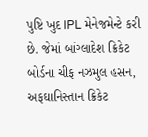પુષ્ટિ ખુદ IPL મેનેજમેન્ટે કરી છે. જેમાં બાંગ્લાદેશ ક્રિકેટ બોર્ડના ચીફ નઝમુલ હસન, અફઘાનિસ્તાન ક્રિકેટ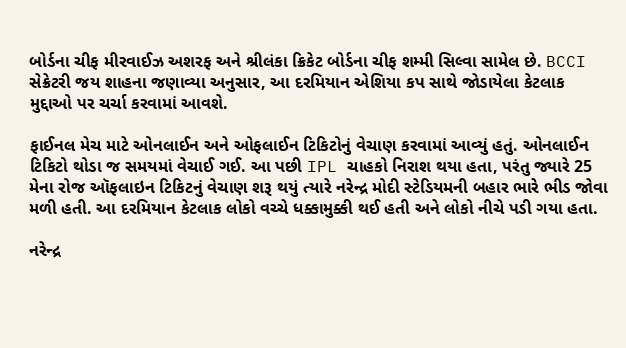બોર્ડના ચીફ મીરવાઈઝ અશરફ અને શ્રીલંકા ક્રિકેટ બોર્ડના ચીફ શમ્મી સિલ્વા સામેલ છે. BCCI સેક્રેટરી જય શાહના જણાવ્યા અનુસાર, આ દરમિયાન એશિયા કપ સાથે જોડાયેલા કેટલાક મુદ્દાઓ પર ચર્ચા કરવામાં આવશે.

ફાઈનલ મેચ માટે ઓનલાઈન અને ઓફલાઈન ટિકિટોનું વેચાણ કરવામાં આવ્યું હતું. ઓનલાઈન ટિકિટો થોડા જ સમયમાં વેચાઈ ગઈ. આ પછી IPL ચાહકો નિરાશ થયા હતા, પરંતુ જ્યારે 25 મેના રોજ ઑફલાઇન ટિકિટનું વેચાણ શરૂ થયું ત્યારે નરેન્દ્ર મોદી સ્ટેડિયમની બહાર ભારે ભીડ જોવા મળી હતી. આ દરમિયાન કેટલાક લોકો વચ્ચે ધક્કામુક્કી થઈ હતી અને લોકો નીચે પડી ગયા હતા.

નરેન્દ્ર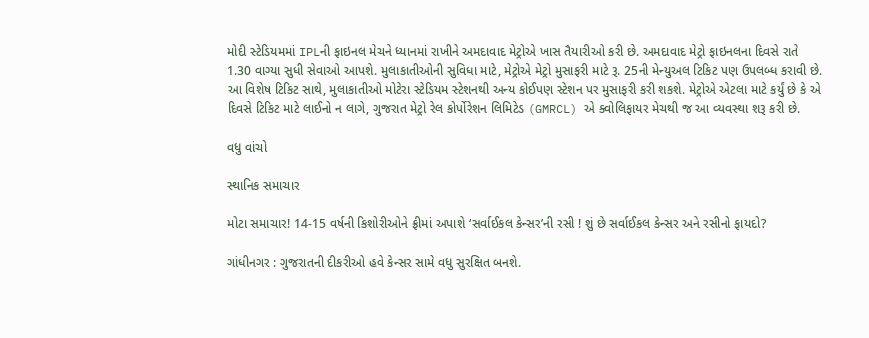મોદી સ્ટેડિયમમાં IPLની ફાઇનલ મેચને ધ્યાનમાં રાખીને અમદાવાદ મેટ્રોએ ખાસ તૈયારીઓ કરી છે. અમદાવાદ મેટ્રો ફાઇનલના દિવસે રાતે 1.30 વાગ્યા સુધી સેવાઓ આપશે. મુલાકાતીઓની સુવિધા માટે, મેટ્રોએ મેટ્રો મુસાફરી માટે રૂ. 25ની મેન્યુઅલ ટિકિટ પણ ઉપલબ્ધ કરાવી છે. આ વિશેષ ટિકિટ સાથે, મુલાકાતીઓ મોટેરા સ્ટેડિયમ સ્ટેશનથી અન્ય કોઈપણ સ્ટેશન પર મુસાફરી કરી શકશે. મેટ્રોએ એટલા માટે કર્યું છે કે એ દિવસે ટિકિટ માટે લાઈનો ન લાગે, ગુજરાત મેટ્રો રેલ કોર્પોરેશન લિમિટેડ (GMRCL) એ ક્વોલિફાયર મેચથી જ આ વ્યવસ્થા શરૂ કરી છે.

વધુ વાંચો

સ્થાનિક સમાચાર

મોટા સમાચાર! 14-15 વર્ષની કિશોરીઓને ફ્રીમાં અપાશે ‘સર્વાઈકલ કેન્સર’ની રસી ! શું છે સર્વાઈકલ કેન્સર અને રસીનો ફાયદો?

ગાંધીનગર : ગુજરાતની દીકરીઓ હવે કેન્સર સામે વધુ સુરક્ષિત બનશે.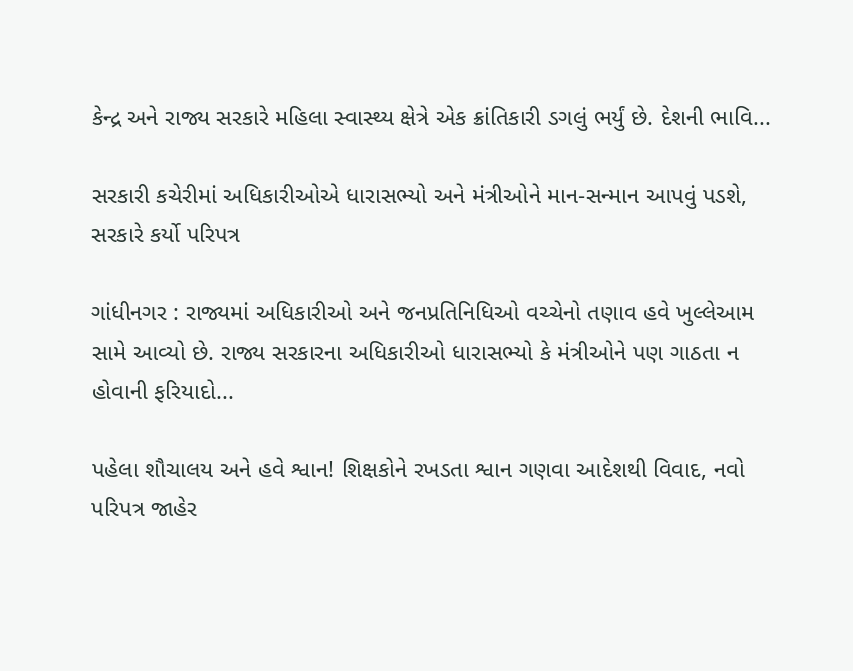કેન્દ્ર અને રાજ્ય સરકારે મહિલા સ્વાસ્થ્ય ક્ષેત્રે એક ક્રાંતિકારી ડગલું ભર્યું છે. દેશની ભાવિ...

સરકારી કચેરીમાં અધિકારીઓએ ધારાસભ્યો અને મંત્રીઓને માન-સન્માન આપવું પડશે, સરકારે કર્યો પરિપત્ર

ગાંધીનગર : રાજ્યમાં અધિકારીઓ અને જનપ્રતિનિધિઓ વચ્ચેનો તણાવ હવે ખુલ્લેઆમ સામે આવ્યો છે. રાજ્ય સરકારના અધિકારીઓ ધારાસભ્યો કે મંત્રીઓને પણ ગાઠતા ન હોવાની ફરિયાદો...

પહેલા શૌચાલય અને હવે શ્વાન! શિક્ષકોને રખડતા શ્વાન ગણવા આદેશથી વિવાદ, નવો પરિપત્ર જાહેર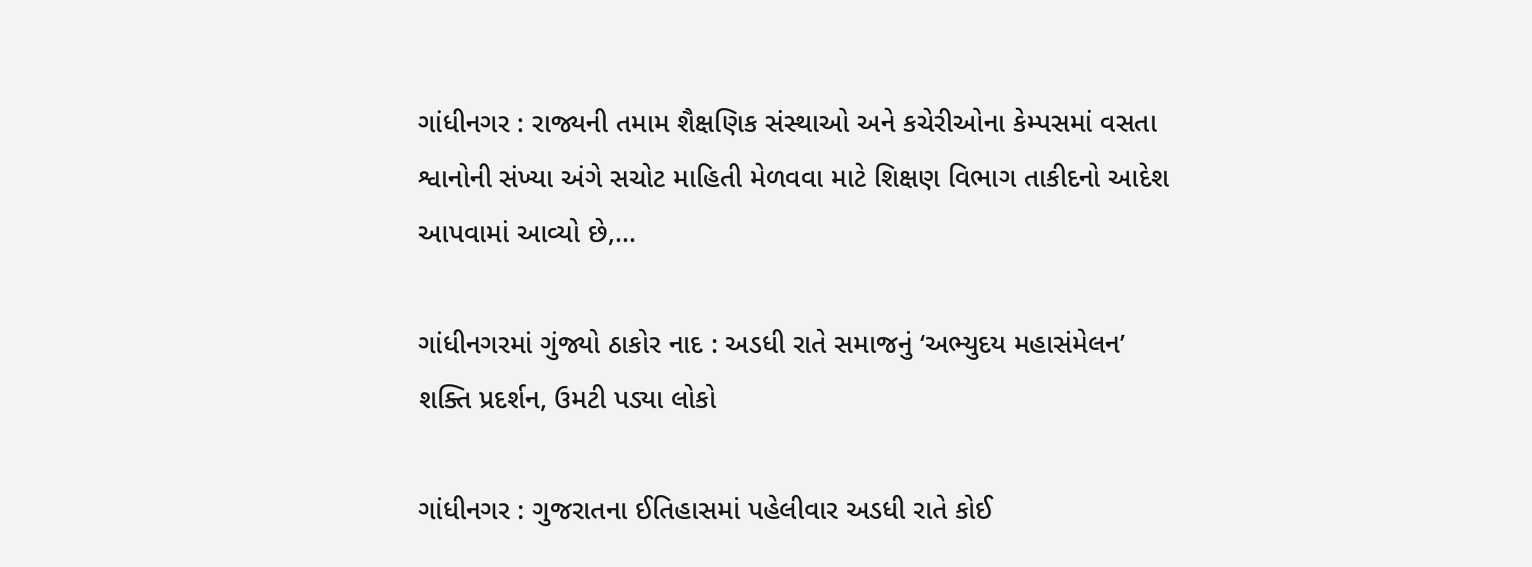ગાંધીનગર : રાજ્યની તમામ શૈક્ષણિક સંસ્થાઓ અને કચેરીઓના કેમ્પસમાં વસતા શ્વાનોની સંખ્યા અંગે સચોટ માહિતી મેળવવા માટે શિક્ષણ વિભાગ તાકીદનો આદેશ આપવામાં આવ્યો છે,...

ગાંધીનગરમાં ગુંજ્યો ઠાકોર નાદ : અડધી રાતે સમાજનું ‘અભ્યુદય મહાસંમેલન’ શક્તિ પ્રદર્શન, ઉમટી પડ્યા લોકો

ગાંધીનગર : ગુજરાતના ઈતિહાસમાં પહેલીવાર અડધી રાતે કોઈ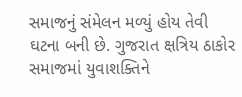સમાજનું સંમેલન મળ્યું હોય તેવી ઘટના બની છે. ગુજરાત ક્ષત્રિય ઠાકોર સમાજમાં યુવાશક્તિને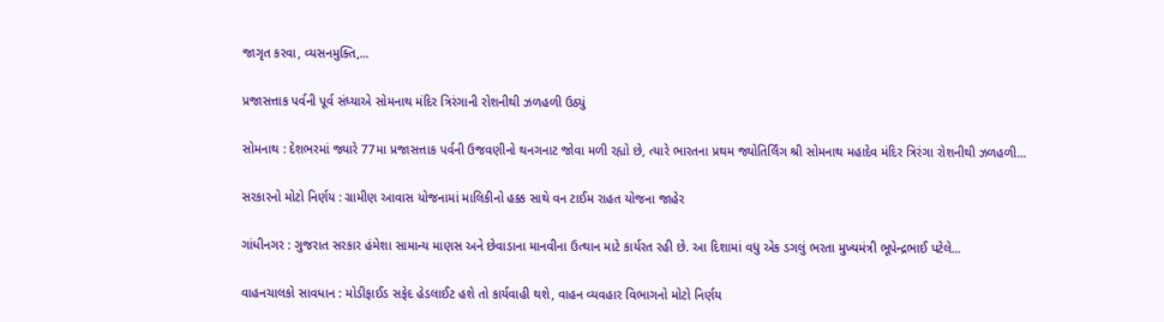જાગૃત કરવા, વ્યસનમુક્તિ,...

પ્રજાસત્તાક પર્વની પૂર્વ સંધ્યાએ સોમનાથ મંદિર ત્રિરંગાની રોશનીથી ઝળહળી ઉઠ્યું

સોમનાથ : દેશભરમાં જ્યારે 77મા પ્રજાસત્તાક પર્વની ઉજવણીનો થનગનાટ જોવા મળી રહ્યો છે, ત્યારે ભારતના પ્રથમ જ્યોતિર્લિંગ શ્રી સોમનાથ મહાદેવ મંદિર ત્રિરંગા રોશનીથી ઝળહળી...

સરકારનો મોટો નિર્ણય : ગ્રામીણ આવાસ યોજનામાં માલિકીનો હક્ક સાથે વન ટાઈમ રાહત યોજના જાહેર

ગાંધીનગર : ગુજરાત સરકાર હંમેશા સામાન્ય માણસ અને છેવાડાના માનવીના ઉત્થાન માટે કાર્યરત રહી છે. આ દિશામાં વધુ એક ડગલું ભરતા મુખ્યમંત્રી ભૂપેન્દ્રભાઈ પટેલે...

વાહનચાલકો સાવધાન : મોડીફાઈડ સફેદ હેડલાઈટ હશે તો કાર્યવાહી થશે, વાહન વ્યવહાર વિભાગનો મોટો નિર્ણય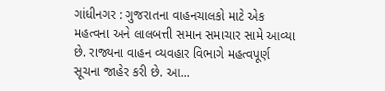ગાંધીનગર : ગુજરાતના વાહનચાલકો માટે એક મહત્વના અને લાલબત્તી સમાન સમાચાર સામે આવ્યા છે. રાજ્યના વાહન વ્યવહાર વિભાગે મહત્વપૂર્ણ સૂચના જાહેર કરી છે. આ...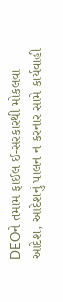DEOને તમામ ફાઈલ ઈ-સરકારથી મોકલવા આદેશ, આદેશનું પાલન ન કરનાર સામે કાર્યવાહી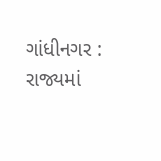ગાંધીનગર : રાજ્યમાં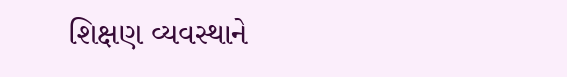શિક્ષણ વ્યવસ્થાને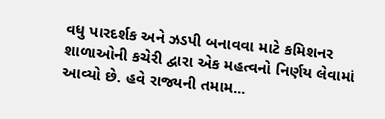વધુ પારદર્શક અને ઝડપી બનાવવા માટે કમિશનર શાળાઓની કચેરી દ્વારા એક મહત્વનો નિર્ણય લેવામાં આવ્યો છે. હવે રાજ્યની તમામ...